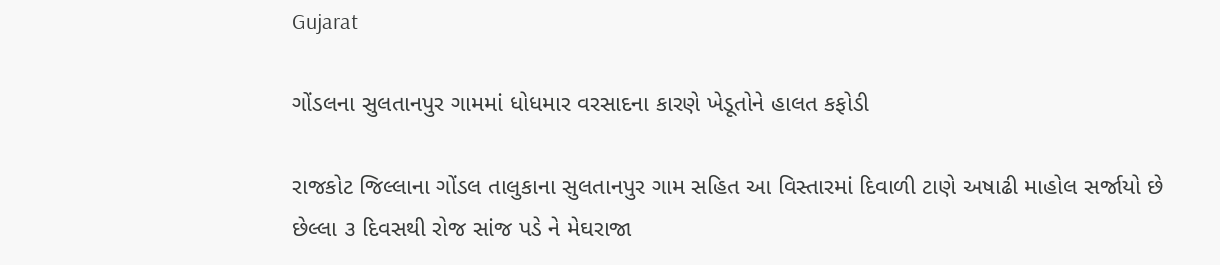Gujarat

ગોંડલના સુલતાનપુર ગામમાં ધોધમાર વરસાદના કારણે ખેડૂતોને હાલત કફોડી

રાજકોટ જિલ્લાના ગોંડલ તાલુકાના સુલતાનપુર ગામ સહિત આ વિસ્તારમાં દિવાળી ટાણે અષાઢી માહોલ સર્જાયો છે છેલ્લા ૩ દિવસથી રોજ સાંજ પડે ને મેઘરાજા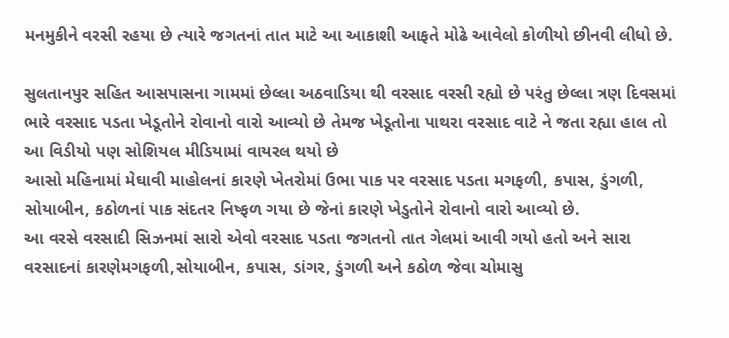મનમુકીને વરસી રહયા છે ત્યારે જગતનાં તાત માટે આ આકાશી આફતે મોઢે આવેલો કોળીયો છીનવી લીધો છે.

સુલતાનપુર સહિત આસપાસના ગામમાં છેલ્લા અઠવાડિયા થી વરસાદ વરસી રહ્યો છે પરંતુ છેલ્લા ત્રણ દિવસમાં ભારે વરસાદ પડતા ખેડૂતોને રોવાનો વારો આવ્યો છે તેમજ ખેડૂતોના પાથરા વરસાદ વાટે ને જતા રહ્યા હાલ તો આ વિડીયો પણ સોશિયલ મીડિયામાં વાયરલ થયો છે
આસો મહિનામાં મેઘાવી માહોલનાં કારણે ખેતરોમાં ઉભા પાક પર વરસાદ પડતા મગફળી, કપાસ, ડુંગળી, સોયાબીન, કઠોળનાં પાક સંદતર નિષ્ફળ ગયા છે જેનાં કારણે ખેડુતોને રોવાનો વારો આવ્યો છે.
આ વરસે વરસાદી સિઝનમાં સારો એવો વરસાદ પડતા જગતનો તાત ગેલમાં આવી ગયો હતો અને સારા વરસાદનાં કારણેમગફળી,સોયાબીન, કપાસ, ડાંગર, ડુંગળી અને કઠોળ જેવા ચોમાસુ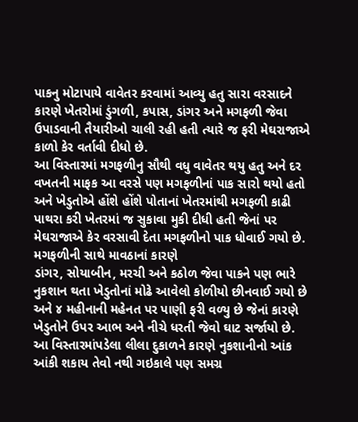પાકનુ મોટાપાયે વાવેતર કરવામાં આવ્યુ હતુ સારા વરસાદને કારણે ખેતરોમાં ડુંગળી, કપાસ, ડાંગર અને મગફળી જેવા ઉપાડવાની તૈયારીઓ ચાલી રહી હતી ત્યારે જ ફરી મેઘરાજાએ કાળો કેર વર્તાવી દીધો છે.
આ વિસ્તારમાં મગફળીનુ સૌથી વધુ વાવેતર થયુ હતુ અને દર વખતની માફક આ વરસે પણ મગફળીનાં પાક સારો થયો હતો અને ખેડુતોએ હોંશે હોંશે પોતાનાં ખેતરમાંથી મગફળી કાઢી પાથરા કરી ખેતરમાં જ સુકાવા મુકી દીધી હતી જેનાં પર મેઘરાજાએ કેર વરસાવી દેતા મગફળીનો પાક ધોવાઈ ગયો છે.
મગફળીની સાથે માવઠાનાં કારણે
ડાંગર, સોયાબીન, મરચી અને કઠોળ જેવા પાકને પણ ભારે નુકશાન થતા ખેડુતોનાં મોઢે આવેલો કોળીયો છીનવાઈ ગયો છે અને ૪ મહીનાની મહેનત પર પાણી ફરી વળ્યુ છે જેનાં કારણે ખેડુતોને ઉપર આભ અને નીચે ધરતી જેવો ઘાટ સર્જાયો છે.
આ વિસ્તારમાંપડેલા લીલા દુકાળને કારણે નુકશાનીનો આંક આંકી શકાય તેવો નથી ગઇકાલે પણ સમગ્ર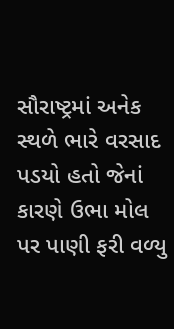સૌરાષ્ટ્રમાં અનેક સ્થળે ભારે વરસાદ પડયો હતો જેનાં કારણે ઉભા મોલ પર પાણી ફરી વળ્યુ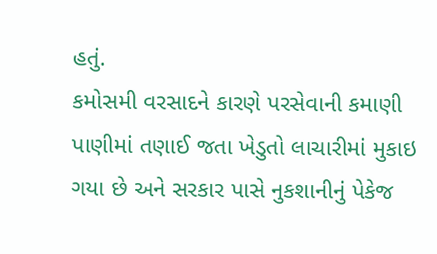હતું.
કમોસમી વરસાદને કારણે પરસેવાની કમાણી પાણીમાં તણાઈ જતા ખેડુતો લાચારીમાં મુકાઇ ગયા છે અને સરકાર પાસે નુકશાનીનું પેકેજ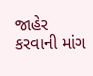જાહેર કરવાની માંગ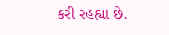કરી રહહ્યા છે.